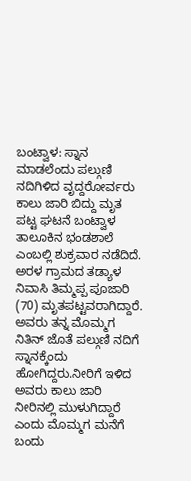ಬಂಟ್ವಾಳ: ಸ್ನಾನ ಮಾಡಲೆಂದು ಪಲ್ಗುಣಿ ನದಿಗಿಳಿದ ವೃದ್ದರೋರ್ವರು ಕಾಲು ಜಾರಿ ಬಿದ್ದು ಮೃತ ಪಟ್ಟ ಘಟನೆ ಬಂಟ್ವಾಳ ತಾಲೂಕಿನ ಭಂಡಶಾಲೆ ಎಂಬಲ್ಲಿ ಶುಕ್ರವಾರ ನಡೆದಿದೆ.
ಅರಳ ಗ್ರಾಮದ ತಡ್ಯಾಳ ನಿವಾಸಿ ತಿಮ್ಮಪ್ಪ ಪೂಜಾರಿ (70) ಮೃತಪಟ್ಟವರಾಗಿದ್ದಾರೆ.
ಅವರು ತನ್ನ ಮೊಮ್ಮಗ ನಿತಿನ್ ಜೊತೆ ಪಲ್ಗುಣಿ ನದಿಗೆ ಸ್ನಾನಕ್ಕೆಂದು ಹೋಗಿದ್ದರು.ನೀರಿಗೆ ಇಳಿದ ಅವರು ಕಾಲು ಜಾರಿ ನೀರಿನಲ್ಲಿ ಮುಳುಗಿದ್ದಾರೆ ಎಂದು ಮೊಮ್ಮಗ ಮನೆಗೆ ಬಂದು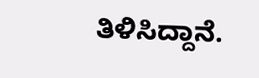ತಿಳಿಸಿದ್ದಾನೆ.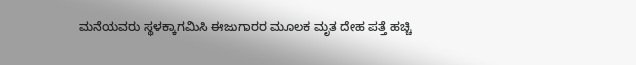ಮನೆಯವರು ಸ್ಥಳಕ್ಕಾಗಮಿಸಿ ಈಜುಗಾರರ ಮೂಲಕ ಮೃತ ದೇಹ ಪತ್ತೆ ಹಚ್ಚಿ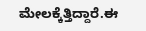ಮೇಲಕ್ಕೆತ್ತಿದ್ದಾರೆ.ಈ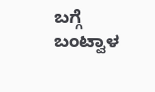ಬಗ್ಗೆ ಬಂಟ್ವಾಳ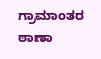ಗ್ರಾಮಾಂತರ ಠಾಣಾ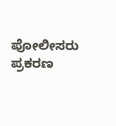ಪೋಲೀಸರು ಪ್ರಕರಣ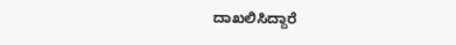ದಾಖಲಿಸಿದ್ದಾರೆ